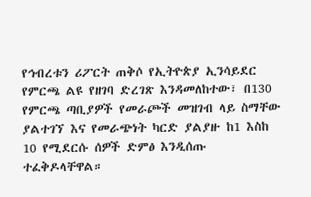የኅብረቱን ሪፖርት ጠቅሶ የኢትዮጵያ ኢንሳይደር የምርጫ ልዩ የዘገባ ድረገጽ እንዳመለከተው፣ በ130 የምርጫ ጣቢያዎች የመራጮች መዝገብ ላይ ስማቸው ያልተገኘ እና የመራጭነት ካርድ ያልያዙ ከ1 እስከ 10 የሚደርሱ ሰዎች ድምፅ እንዲሰጡ ተፈቅዶላቸዋል።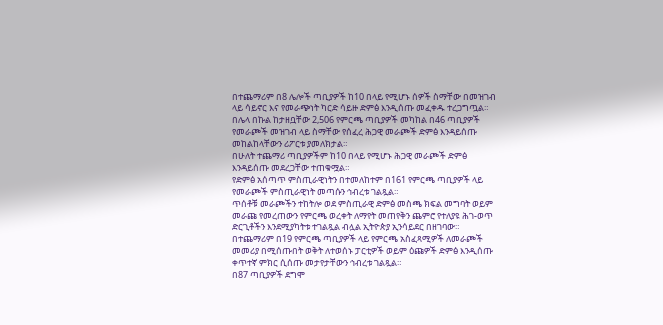በተጨማሪም በ8 ሌሎች ጣቢያዎች ከ10 በላይ የሚሆኑ ሰዎች ስማቸው በመዝገብ ላይ ሳይኖር እና የመራጭነት ካርድ ሳይዙ ድምፅ እንዲሰጡ መፈቀዱ ተረጋግጧል።
በሌላ በኩል ከታዘቧቸው 2,506 የምርጫ ጣቢያዎች መካከል በ46 ጣቢያዎች የመራጮች መዝገብ ላይ ስማቸው የሰፈረ ሕጋዊ መራጮች ድምፅ እንዳይሰጡ መከልከላቸውን ሪፖርቱ ያመለክታል።
በሁለት ተጨማሪ ጣቢያዎችም ከ10 በላይ የሚሆኑ ሕጋዊ መራጮች ድምፅ እንዳይሰጡ መደረጋቸው ተጠቁሟል።
የድምፅ አሰጣጥ ምስጢራዊነትን በተመለከተም በ161 የምርጫ ጣቢያዎች ላይ የመራጮች ምስጢራዊነት መጣሱን ኅብረቱ ገልጿል።
ጥሰቶቹ መራጮችን ተከትሎ ወደ ምስጢራዊ ድምፅ መስጫ ክፍል መግባት ወይም መራጩ የመረጠውን የምርጫ ወረቀት ለማየት መጠየቅን ጨምሮ የተለያዩ ሕገ-ወጥ ድርጊቶችን እንደሚያካትቱ ተገልጿል ብሏል ኢትዮጵያ ኢንሳይደር በዘገባው።
በተጨማሪም በ19 የምርጫ ጣቢያዎች ላይ የምርጫ አስፈጻሚዎች ለመራጮች መመሪያ በሚሰጡበት ወቅት ለተወሰኑ ፓርቲዎች ወይም ዕጩዎች ድምፅ እንዲሰጡ ቀጥተኛ ምክር ሲሰጡ መታየታቸውን ኅብረቱ ገልጿል።
በ87 ጣቢያዎች ደግሞ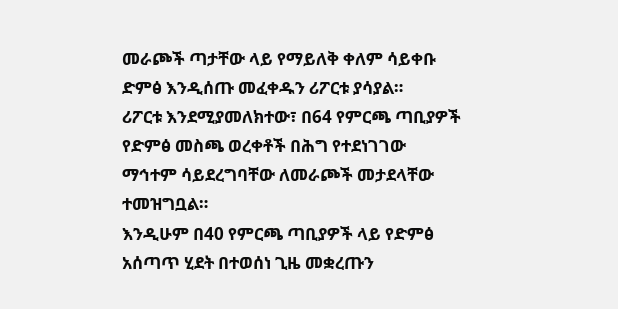መራጮች ጣታቸው ላይ የማይለቅ ቀለም ሳይቀቡ ድምፅ እንዲሰጡ መፈቀዱን ሪፖርቱ ያሳያል።
ሪፖርቱ እንደሚያመለክተው፣ በ64 የምርጫ ጣቢያዎች የድምፅ መስጫ ወረቀቶች በሕግ የተደነገገው ማኅተም ሳይደረግባቸው ለመራጮች መታደላቸው ተመዝግቧል።
እንዲሁም በ40 የምርጫ ጣቢያዎች ላይ የድምፅ አሰጣጥ ሂደት በተወሰነ ጊዜ መቋረጡን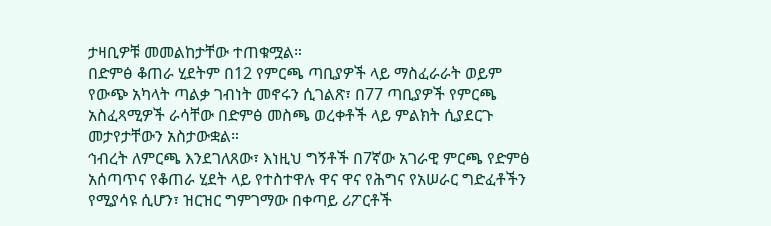ታዛቢዎቹ መመልከታቸው ተጠቁሟል።
በድምፅ ቆጠራ ሂደትም በ12 የምርጫ ጣቢያዎች ላይ ማስፈራራት ወይም የውጭ አካላት ጣልቃ ገብነት መኖሩን ሲገልጽ፣ በ77 ጣቢያዎች የምርጫ አስፈጻሚዎች ራሳቸው በድምፅ መስጫ ወረቀቶች ላይ ምልክት ሲያደርጉ መታየታቸውን አስታውቋል።
ኅብረት ለምርጫ እንደገለጸው፣ እነዚህ ግኝቶች በ7ኛው አገራዊ ምርጫ የድምፅ አሰጣጥና የቆጠራ ሂደት ላይ የተስተዋሉ ዋና ዋና የሕግና የአሠራር ግድፈቶችን የሚያሳዩ ሲሆን፣ ዝርዝር ግምገማው በቀጣይ ሪፖርቶች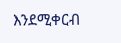እንደሚቀርብ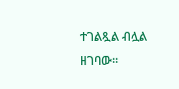ተገልጿል ብሏል ዘገባው።